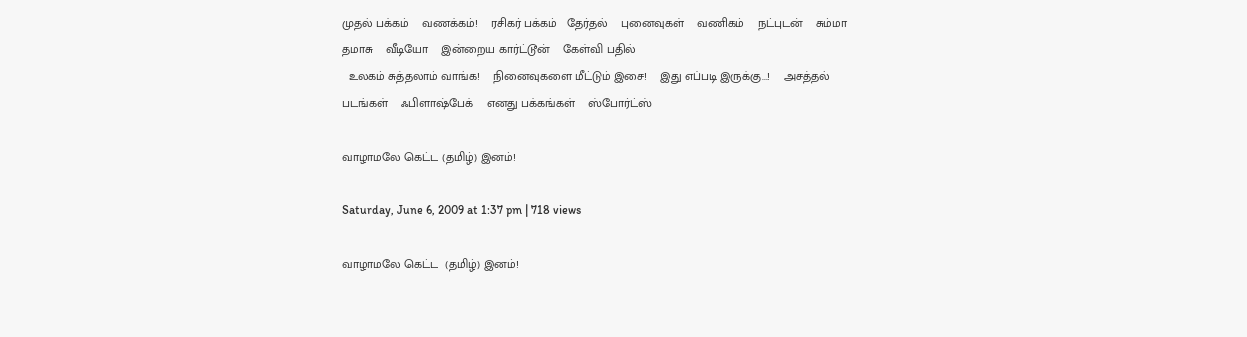முதல் பக்கம்    வணக்கம்!    ரசிகர் பக்கம்   தேர்தல்    புனைவுகள்    வணிகம்    நட்புடன்    சும்மா தமாசு    வீடியோ    இன்றைய கார்ட்டூன்    கேள்வி பதில்
  உலகம் சுத்தலாம் வாங்க!    நினைவுகளை மீட்டும் இசை!    இது எப்படி இருக்கு...!    அசத்தல் படங்கள்    ஃபிளாஷ்பேக்    எனது பக்கங்கள்    ஸ்போர்ட்ஸ்

வாழாமலே கெட்ட (தமிழ்) இனம்!

Saturday, June 6, 2009 at 1:37 pm | 718 views

வாழாமலே கெட்ட  (தமிழ்) இனம்!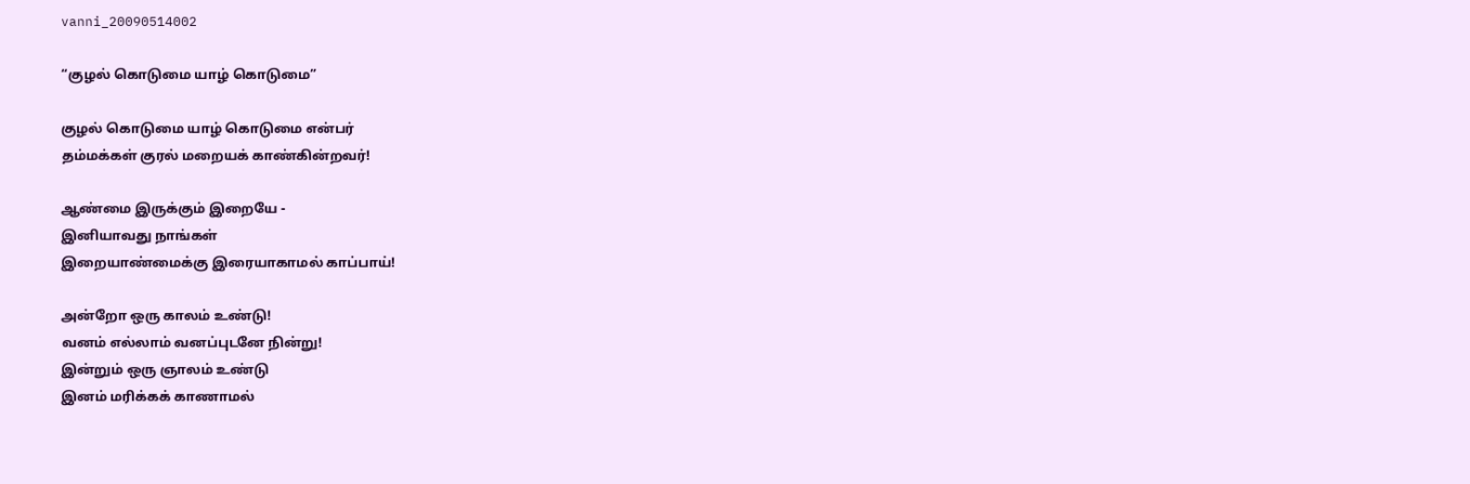vanni_20090514002

“குழல் கொடுமை யாழ் கொடுமை”

குழல் கொடுமை யாழ் கொடுமை என்பர்
தம்மக்கள் குரல் மறையக் காண்கின்றவர்!

ஆண்மை இருக்கும் இறையே -
இனியாவது நாங்கள்
இறையாண்மைக்கு இரையாகாமல் காப்பாய்!

அன்றோ ஒரு காலம் உண்டு!
வனம் எல்லாம் வனப்புடனே நின்று!
இன்றும் ஒரு ஞாலம் உண்டு
இனம் மரிக்கக் காணாமல்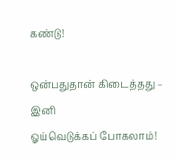கண்டு!

ஒன்பதுதான் கிடைத்தது – இனி
ஓய்வெடுக்கப் போகலாம்!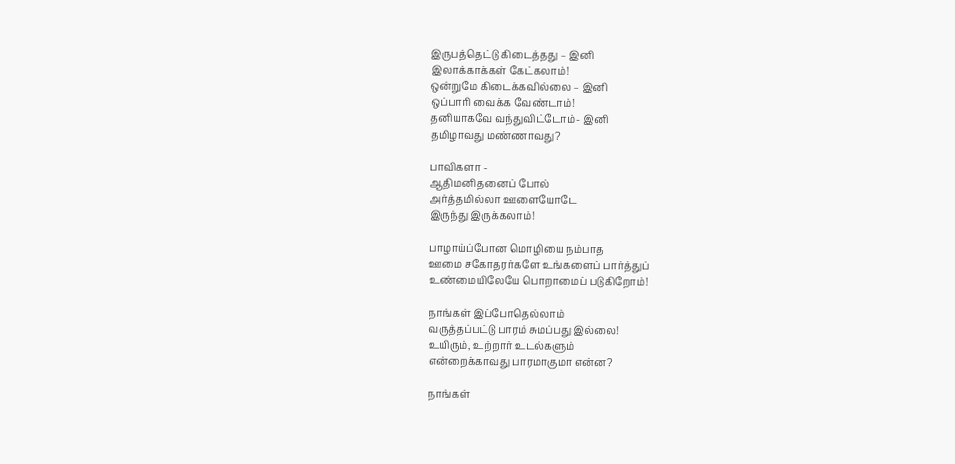இருபத்தெட்டு கிடைத்தது – இனி
இலாக்காக்கள் கேட்கலாம்!
ஒன்றுமே கிடைக்கவில்லை – இனி
ஒப்பாரி வைக்க வேண்டாம்!
தனியாகவே வந்துவிட்டோம்- இனி
தமிழாவது மண்ணாவது?

பாவிகளா -
ஆதிமனிதனைப் போல்
அர்த்தமில்லா ஊளையோடே
இருந்து இருக்கலாம்!

பாழாய்ப்போன மொழியை நம்பாத
ஊமை சகோதரர்களே உங்களைப் பார்த்துப்
உண்மையிலேயே பொறாமைப் படுகிறோம்!

நாங்கள் இப்போதெல்லாம்
வருத்தப்பட்டு பாரம் சுமப்பது இல்லை!
உயிரும், உற்றார் உடல்களும்
என்றைக்காவது பாரமாகுமா என்ன?

நாங்கள்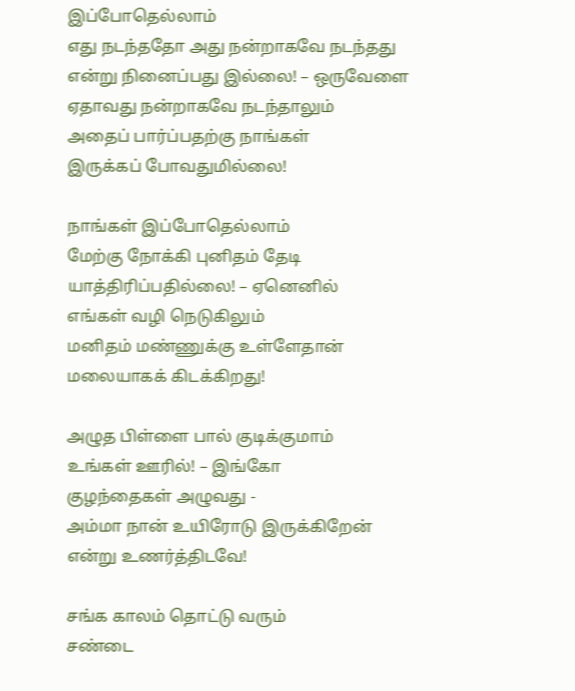இப்போதெல்லாம்
எது நடந்ததோ அது நன்றாகவே நடந்தது
என்று நினைப்பது இல்லை! – ஒருவேளை
ஏதாவது நன்றாகவே நடந்தாலும்
அதைப் பார்ப்பதற்கு நாங்கள்
இருக்கப் போவதுமில்லை!

நாங்கள் இப்போதெல்லாம்
மேற்கு நோக்கி புனிதம் தேடி
யாத்திரிப்பதில்லை! – ஏனெனில்
எங்கள் வழி நெடுகிலும்
மனிதம் மண்ணுக்கு உள்ளேதான்
மலையாகக் கிடக்கிறது!

அழுத பிள்ளை பால் குடிக்குமாம்
உங்கள் ஊரில்! – இங்கோ
குழந்தைகள் அழுவது -
அம்மா நான் உயிரோடு இருக்கிறேன்
என்று உணர்த்திடவே!

சங்க காலம் தொட்டு வரும்
சண்டை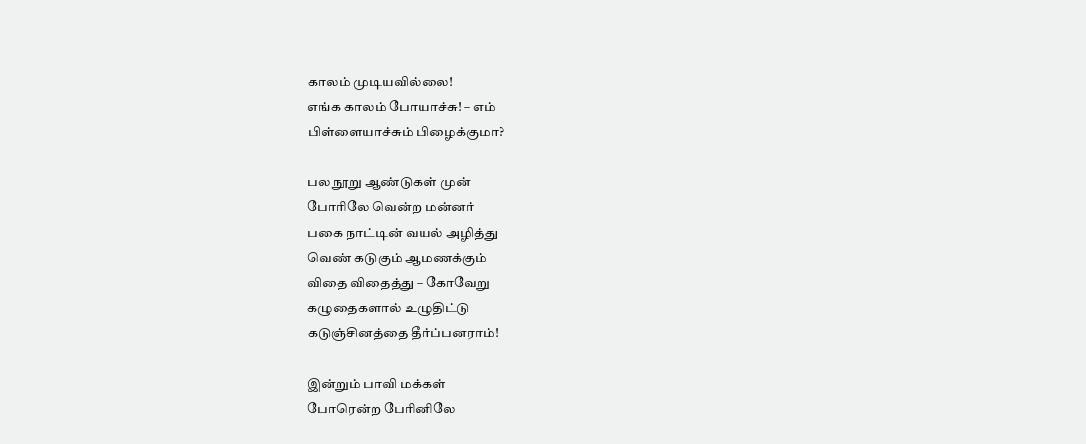காலம் முடியவில்லை!
எங்க காலம் போயாச்சு! – எம்
பிள்ளையாச்சும் பிழைக்குமா?

பல நூறு ஆண்டுகள் முன்
போரிலே வென்ற மன்னர்
பகை நாட்டின் வயல் அழித்து
வெண் கடுகும் ஆமணக்கும்
விதை விதைத்து – கோவேறு
கழுதைகளால் உழுதிட்டு
கடுஞ்சினத்தை தீர்ப்பனராம்!

இன்றும் பாவி மக்கள்
போரென்ற பேரினிலே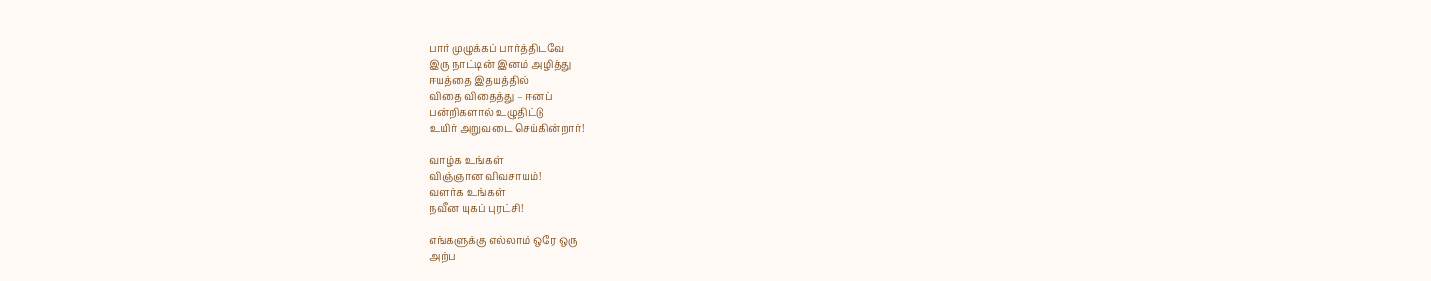பார் முழுக்கப் பார்த்திடவே
இரு நாட்டின் இனம் அழித்து
ஈயத்தை இதயத்தில்
விதை விதைத்து – ஈனப்
பன்றிகளால் உழுதிட்டு
உயிர் அறுவடை செய்கின்றார்!

வாழ்க உங்கள்
விஞ்ஞான விவசாயம்!
வளர்க உங்கள்
நவீன யுகப் புரட்சி!

எங்களுக்கு எல்லாம் ஒரே ஒரு
அற்ப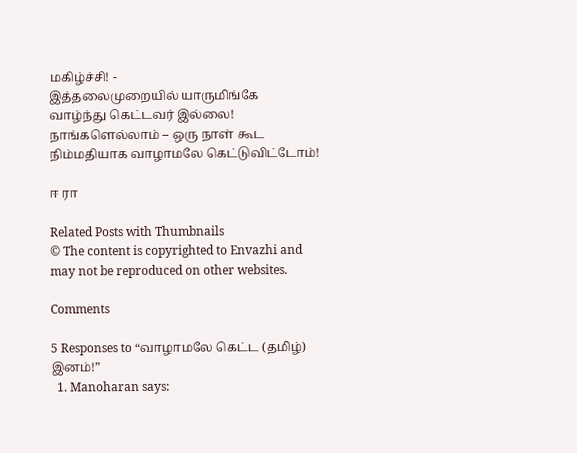மகிழ்ச்சி! -
இத்தலைமுறையில் யாருமிங்கே
வாழ்ந்து கெட்டவர் இல்லை!
நாங்களெல்லாம் – ஒரு நாள் கூட
நிம்மதியாக வாழாமலே கெட்டுவிட்டோம்!

ஈ ரா

Related Posts with Thumbnails
© The content is copyrighted to Envazhi and may not be reproduced on other websites.

Comments

5 Responses to “வாழாமலே கெட்ட (தமிழ்) இனம்!”
  1. Manoharan says: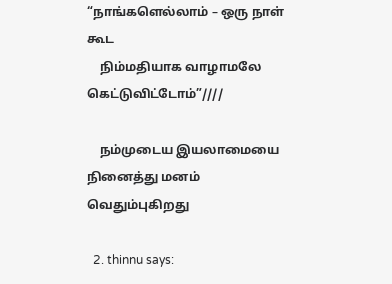“நாங்களெல்லாம் – ஒரு நாள் கூட
    நிம்மதியாக வாழாமலே கெட்டுவிட்டோம்”////

    நம்முடைய இயலாமையை நினைத்து மனம் வெதும்புகிறது

  2. thinnu says: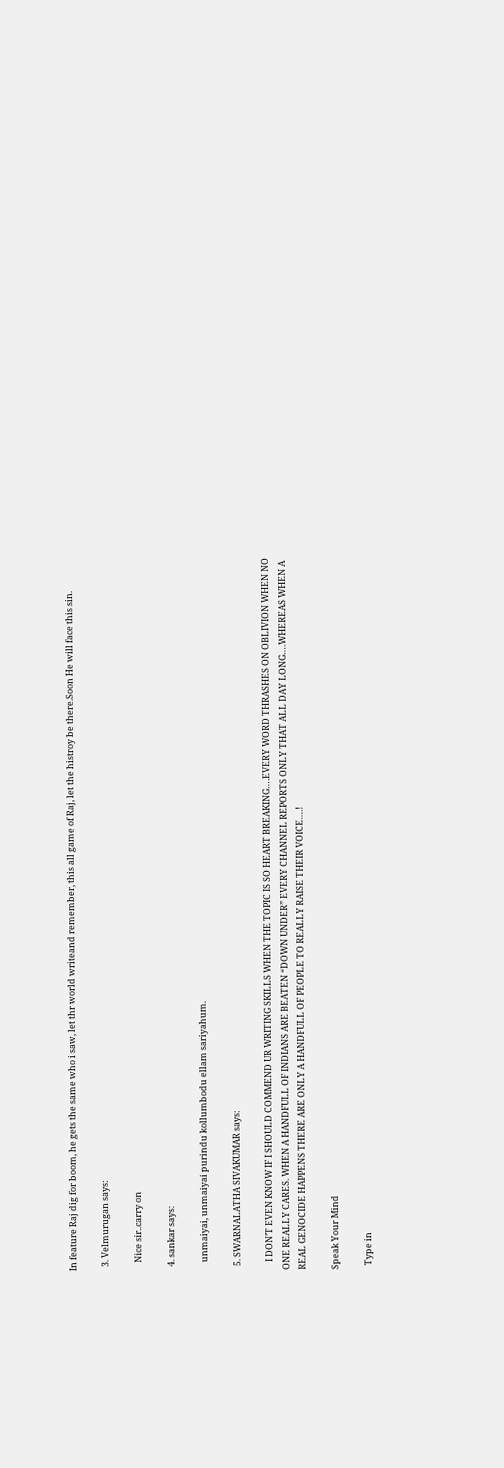In feature Raj dig for boom, he gets the same who i saw, let thr world writeand remember, this all game of Raj, let the histroy be there.Soon He will face this sin.

  3. Velmurugan says:

    Nice sir..carry on

  4. sankar says:

    unmaiyai, unmaiyai purindu kollumbodu ellam sariyahum.

  5. SWARNALATHA SIVAKUMAR says:

    I DON’T EVEN KNOW IF I SHOULD COMMEND UR WRITING SKILLS WHEN THE TOPIC IS SO HEART BREAKING….EVERY WORD THRASHES ON OBLIVION WHEN NO ONE REALLY CARES. WHEN A HANDFULL OF INDIANS ARE BEATEN “DOWN UNDER” EVERY CHANNEL REPORTS ONLY THAT ALL DAY LONG….WHEREAS WHEN A REAL GENOCIDE HAPPENS THERE ARE ONLY A HANDFULL OF PEOPLE TO REALLY RAISE THEIR VOICE….!

Speak Your Mind

  Type in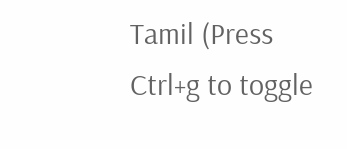Tamil (Press Ctrl+g to toggle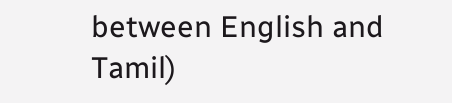between English and Tamil)